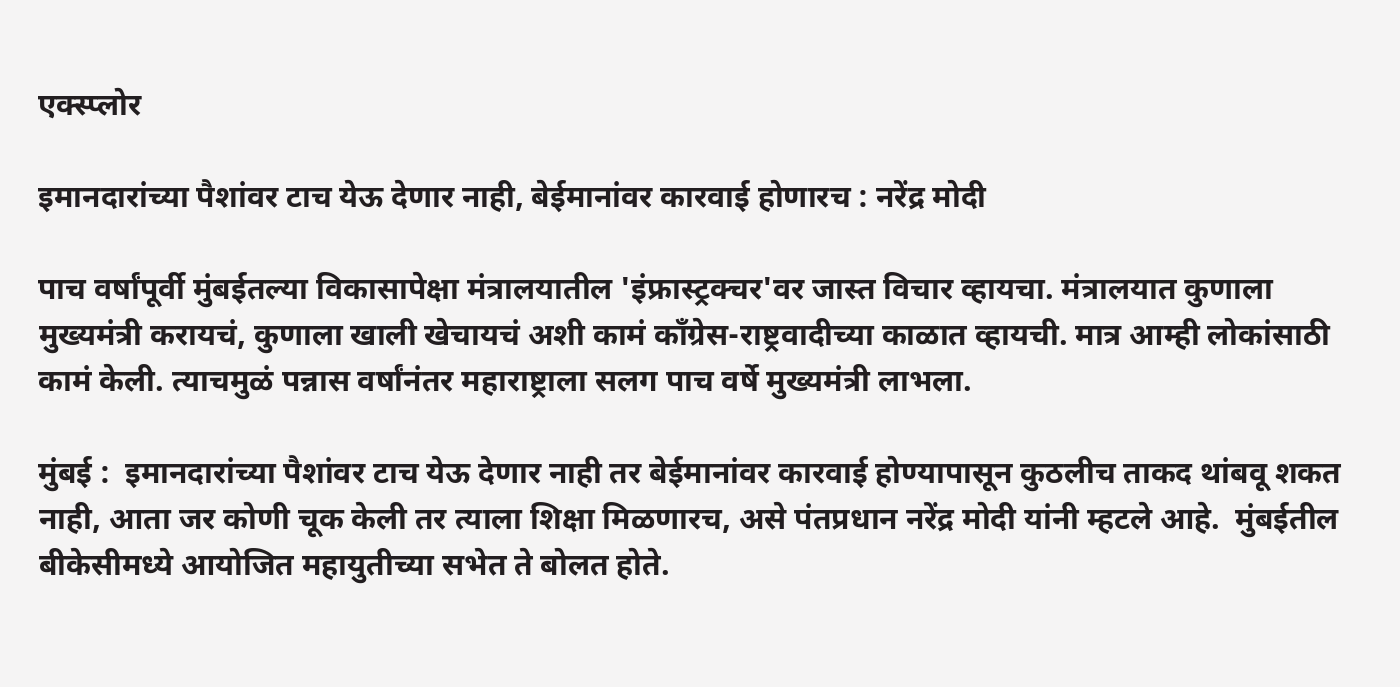एक्स्प्लोर

इमानदारांच्या पैशांवर टाच येऊ देणार नाही, बेईमानांवर कारवाई होणारच : नरेंद्र मोदी

पाच वर्षांपूर्वी मुंबईतल्या विकासापेक्षा मंत्रालयातील 'इंफ्रास्ट्रक्चर'वर जास्त विचार व्हायचा. मंत्रालयात कुणाला मुख्यमंत्री करायचं, कुणाला खाली खेचायचं अशी कामं काँग्रेस-राष्ट्रवादीच्या काळात व्हायची. मात्र आम्ही लोकांसाठी कामं केली. त्याचमुळं पन्नास वर्षांनंतर महाराष्ट्राला सलग पाच वर्षे मुख्यमंत्री लाभला.

मुंबई :  इमानदारांच्या पैशांवर टाच येऊ देणार नाही तर बेईमानांवर कारवाई होण्यापासून कुठलीच ताकद थांबवू शकत नाही, आता जर कोणी चूक केली तर त्याला शिक्षा मिळणारच, असे पंतप्रधान नरेंद्र मोदी यांनी म्हटले आहे.  मुंबईतील बीकेसीमध्ये आयोजित महायुतीच्या सभेत ते बोलत होते.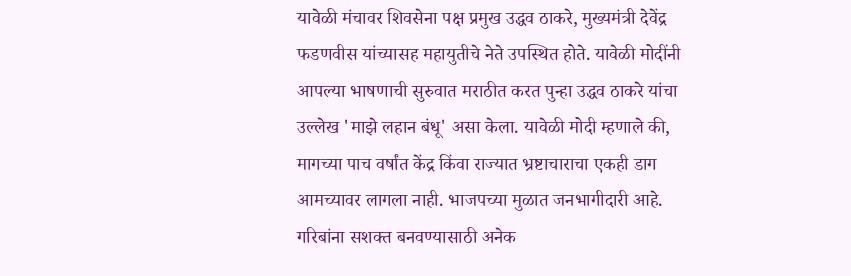यावेळी मंचावर शिवसेना पक्ष प्रमुख उद्धव ठाकरे, मुख्यमंत्री देवेंद्र फडणवीस यांच्यासह महायुतीचे नेते उपस्थित होते. यावेळी मोदींनी आपल्या भाषणाची सुरुवात मराठीत करत पुन्हा उद्धव ठाकरे यांचा उल्लेख 'माझे लहान बंधू' असा केला. यावेळी मोदी म्हणाले की, मागच्या पाच वर्षांत केंद्र किंवा राज्यात भ्रष्टाचाराचा एकही डाग आमच्यावर लागला नाही. भाजपच्या मुळात जनभागीदारी आहे. गरिबांना सशक्त बनवण्यासाठी अनेक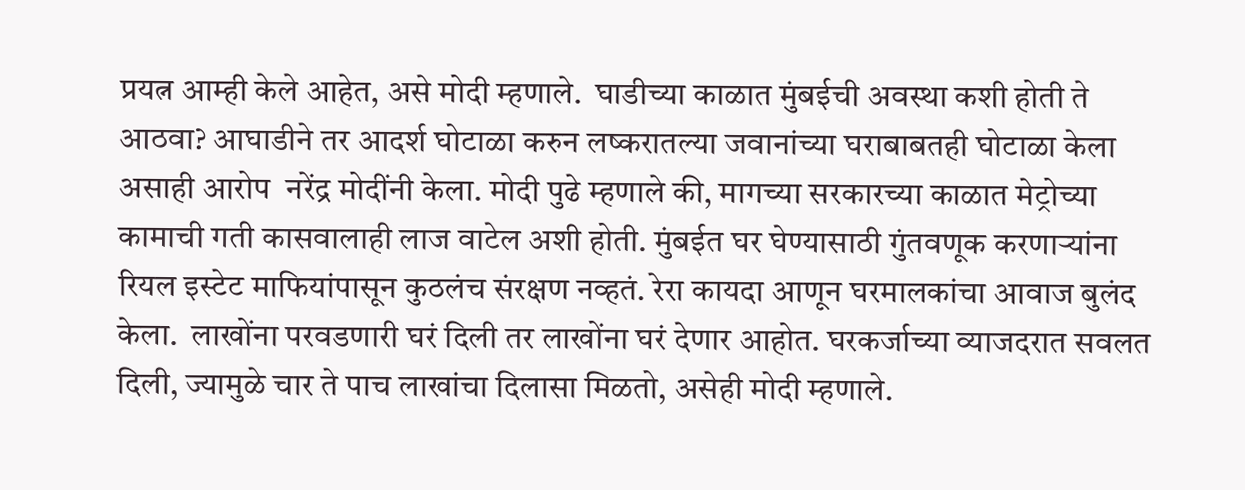प्रयत्न आम्ही केले आहेत, असे मोदी म्हणाले.  घाडीच्या काळात मुंबईची अवस्था कशी होती ते आठवा? आघाडीने तर आदर्श घोटाळा करुन लष्करातल्या जवानांच्या घराबाबतही घोटाळा केला असाही आरोप  नरेंद्र मोदींनी केला. मोदी पुढे म्हणाले की, मागच्या सरकारच्या काळात मेट्रोच्या कामाची गती कासवालाही लाज वाटेल अशी होती. मुंबईत घर घेण्यासाठी गुंतवणूक करणाऱ्यांना रियल इस्टेट माफियांपासून कुठलंच संरक्षण नव्हतं. रेरा कायदा आणून घरमालकांचा आवाज बुलंद केला.  लाखोंना परवडणारी घरं दिली तर लाखोंना घरं देणार आहोत. घरकर्जाच्या व्याजदरात सवलत दिली, ज्यामुळे चार ते पाच लाखांचा दिलासा मिळतो, असेही मोदी म्हणाले.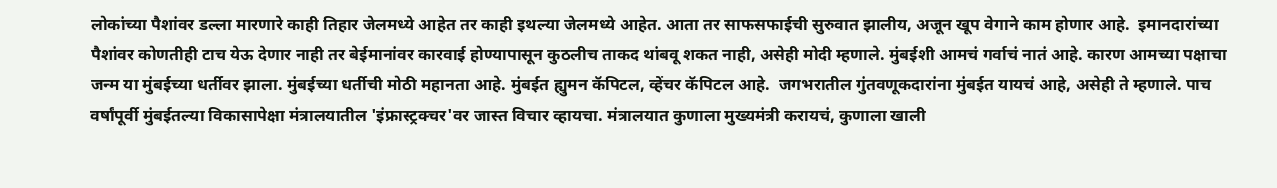लोकांच्या पैशांवर डल्ला मारणारे काही तिहार जेलमध्ये आहेत तर काही इथल्या जेलमध्ये आहेत. आता तर साफसफाईची सुरुवात झालीय, अजून खूप वेगाने काम होणार आहे.  इमानदारांच्या पैशांवर कोणतीही टाच येऊ देणार नाही तर बेईमानांवर कारवाई होण्यापासून कुठलीच ताकद थांबवू शकत नाही, असेही मोदी म्हणाले. मुंबईशी आमचं गर्वाचं नातं आहे. कारण आमच्या पक्षाचा जन्म या मुंबईच्या धर्तीवर झाला. मुंबईच्या धर्तीची मोठी महानता आहे. मुंबईत ह्युमन कॅपिटल, व्हेंचर कॅपिटल आहे.  जगभरातील गुंतवणूकदारांना मुंबईत यायचं आहे, असेही ते म्हणाले. पाच वर्षांपूर्वी मुंबईतल्या विकासापेक्षा मंत्रालयातील 'इंफ्रास्ट्रक्चर'वर जास्त विचार व्हायचा. मंत्रालयात कुणाला मुख्यमंत्री करायचं, कुणाला खाली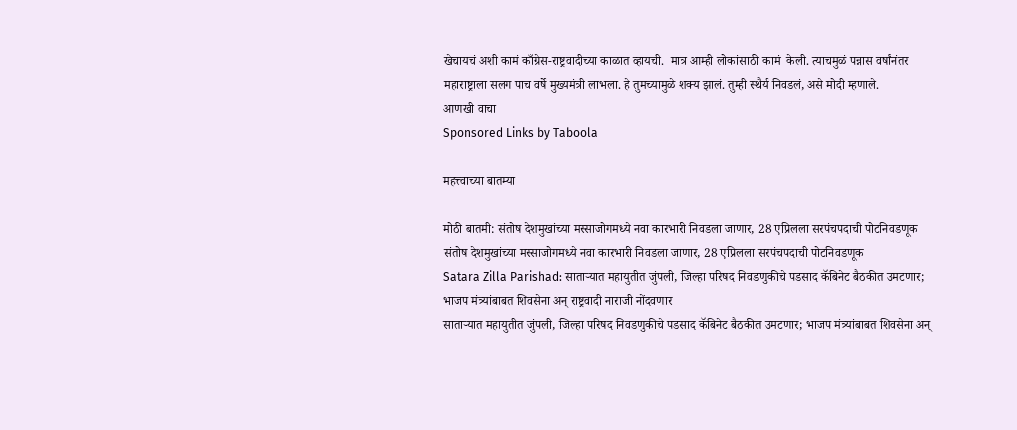खेचायचं अशी कामं काँग्रेस-राष्ट्रवादीच्या काळात व्हायची.  मात्र आम्ही लोकांसाठी कामं  केली. त्याचमुळं पन्नास वर्षांनंतर महाराष्ट्राला सलग पाच वर्षे मुख्यमंत्री लाभला. हे तुमच्यामुळे शक्य झालं. तुम्ही स्थैर्य निवडलं, असे मोदी म्हणाले.
आणखी वाचा
Sponsored Links by Taboola

महत्त्वाच्या बातम्या

मोठी बातमी: संतोष देशमुखांच्या मस्साजोगमध्ये नवा कारभारी निवडला जाणार, 28 एप्रिलला सरपंचपदाची पोटनिवडणूक
संतोष देशमुखांच्या मस्साजोगमध्ये नवा कारभारी निवडला जाणार, 28 एप्रिलला सरपंचपदाची पोटनिवडणूक
Satara Zilla Parishad: साताऱ्यात महायुतीत जुंपली, जिल्हा परिषद निवडणुकीचे पडसाद कॅबिनेट बैठकीत उमटणार; भाजप मंत्र्यांबाबत शिवसेना अन् राष्ट्रवादी नाराजी नोंदवणार
साताऱ्यात महायुतीत जुंपली, जिल्हा परिषद निवडणुकीचे पडसाद कॅबिनेट बैठकीत उमटणार; भाजप मंत्र्यांबाबत शिवसेना अन्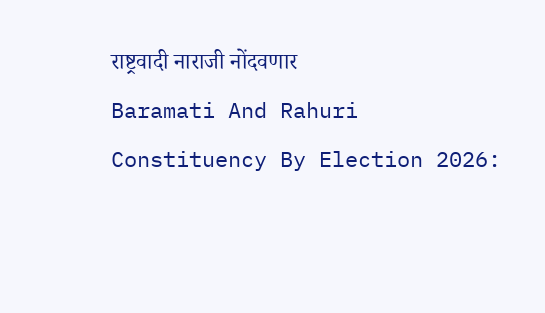राष्ट्रवादी नाराजी नोंदवणार
Baramati And Rahuri Constituency By Election 2026: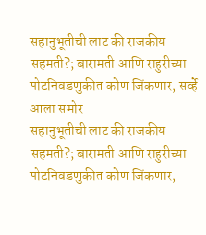सहानुभूतीची लाट की राजकीय सहमती?; बारामती आणि राहुरीच्या पोटनिवडणुकीत कोण जिंकणार, सर्व्हे आला समोर
सहानुभूतीची लाट की राजकीय सहमती?; बारामती आणि राहुरीच्या पोटनिवडणुकीत कोण जिंकणार,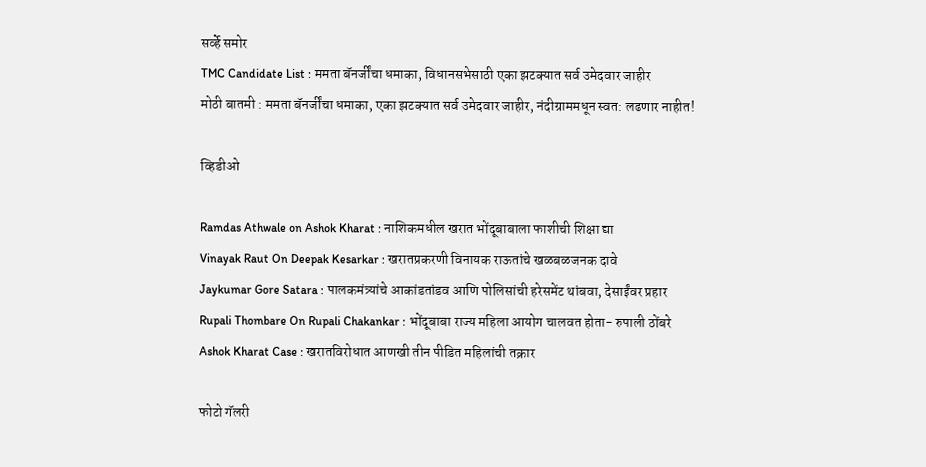सर्व्हे समोर
TMC Candidate List : ममता बॅनर्जींचा धमाका, विधानसभेसाठी एका झटक्यात सर्व उमेदवार जाहीर
मोठी बातमी : ममता बॅनर्जींचा धमाका, एका झटक्यात सर्व उमेदवार जाहीर, नंदीग्राममधून स्वत: लढणार नाहीत!

व्हिडीओ

Ramdas Athwale on Ashok Kharat : नाशिकमधील खरात भोंदूबाबाला फाशीची शिक्षा द्या
Vinayak Raut On Deepak Kesarkar : खरातप्रकरणी विनायक राऊतांचे खळबळजनक दावे
Jaykumar Gore Satara : पालकमंत्र्यांचे आकांडतांडव आणि पोलिसांची हरेसमेंट थांबवा, देसाईंवर प्रहार
Rupali Thombare On Rupali Chakankar : भोंदूबाबा राज्य महिला आयोग चालवत होता- रुपाली ठोंबरे
Ashok Kharat Case : खरातविरोधात आणखी तीन पीडित महिलांची तक्रार

फोटो गॅलरी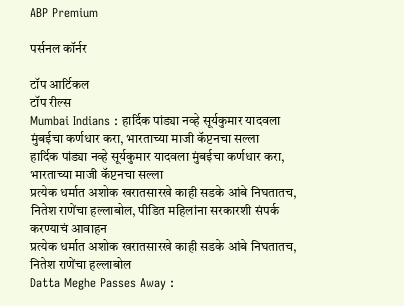ABP Premium

पर्सनल कॉर्नर

टॉप आर्टिकल
टॉप रील्स
Mumbai Indians : हार्दिक पांड्या नव्हे सूर्यकुमार यादवला मुंबईचा कर्णधार करा, भारताच्या माजी कॅप्टनचा सल्ला
हार्दिक पांड्या नव्हे सूर्यकुमार यादवला मुंबईचा कर्णधार करा, भारताच्या माजी कॅप्टनचा सल्ला
प्रत्येक धर्मात अशोक खरातसारखे काही सडके आंबे निघतातच, नितेश राणेंचा हल्लाबोल, पीडित महिलांना सरकारशी संपर्क करण्याचं आवाहन
प्रत्येक धर्मात अशोक खरातसारखे काही सडके आंबे निघतातच, नितेश राणेंचा हल्लाबोल
Datta Meghe Passes Away :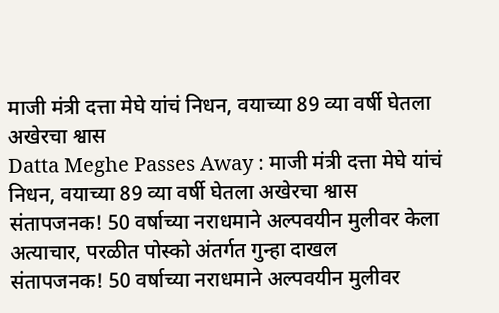माजी मंत्री दत्ता मेघे यांचं निधन, वयाच्या 89 व्या वर्षी घेतला अखेरचा श्वास
Datta Meghe Passes Away : माजी मंत्री दत्ता मेघे यांचं निधन, वयाच्या 89 व्या वर्षी घेतला अखेरचा श्वास
संतापजनक! 50 वर्षाच्या नराधमाने अल्पवयीन मुलीवर केला अत्याचार, परळीत पोस्को अंतर्गत गुन्हा दाखल
संतापजनक! 50 वर्षाच्या नराधमाने अल्पवयीन मुलीवर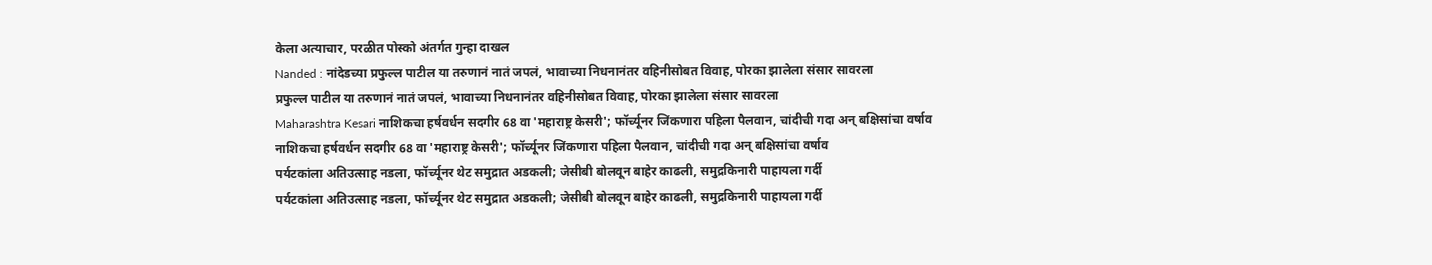केला अत्याचार, परळीत पोस्को अंतर्गत गुन्हा दाखल
Nanded : नांदेडच्या प्रफुल्ल पाटील या तरुणानं नातं जपलं, भावाच्या निधनानंतर वहिनीसोबत विवाह, पोरका झालेला संसार सावरला
प्रफुल्ल पाटील या तरुणानं नातं जपलं, भावाच्या निधनानंतर वहिनीसोबत विवाह, पोरका झालेला संसार सावरला
Maharashtra Kesari नाशिकचा हर्षवर्धन सदगीर 68 वा 'महाराष्ट्र केसरी'; फॉर्च्यूनर जिंकणारा पहिला पैलवान, चांदीची गदा अन् बक्षिसांचा वर्षाव
नाशिकचा हर्षवर्धन सदगीर 68 वा 'महाराष्ट्र केसरी'; फॉर्च्यूनर जिंकणारा पहिला पैलवान, चांदीची गदा अन् बक्षिसांचा वर्षाव
पर्यटकांला अतिउत्साह नडला, फॉर्च्यूनर थेट समुद्रात अडकली; जेसीबी बोलवून बाहेर काढली, समुद्रकिनारी पाहायला गर्दी
पर्यटकांला अतिउत्साह नडला, फॉर्च्यूनर थेट समुद्रात अडकली; जेसीबी बोलवून बाहेर काढली, समुद्रकिनारी पाहायला गर्दी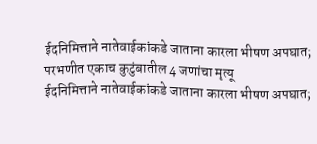ईदनिमित्ताने नातेवाईकांकडे जाताना कारला भीषण अपघात; परभणीत एकाच कुटुंबातील 4 जणांचा मृत्यू
ईदनिमित्ताने नातेवाईकांकडे जाताना कारला भीषण अपघात;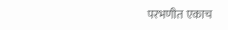परभणीत एकाच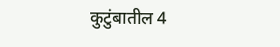कुटुंबातील 4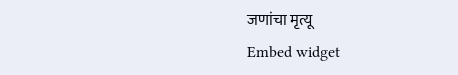जणांचा मृत्यू
Embed widget